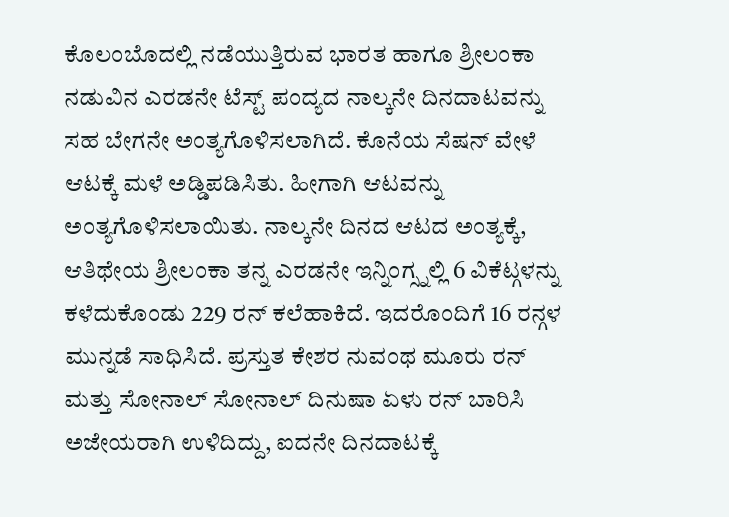ಕೊಲಂಬೊದಲ್ಲಿ ನಡೆಯುತ್ತಿರುವ ಭಾರತ ಹಾಗೂ ಶ್ರೀಲಂಕಾ ನಡುವಿನ ಎರಡನೇ ಟೆಸ್ಟ್ ಪಂದ್ಯದ ನಾಲ್ಕನೇ ದಿನದಾಟವನ್ನು ಸಹ ಬೇಗನೇ ಅಂತ್ಯಗೊಳಿಸಲಾಗಿದೆ. ಕೊನೆಯ ಸೆಷನ್ ವೇಳೆ ಆಟಕ್ಕೆ ಮಳೆ ಅಡ್ಡಿಪಡಿಸಿತು. ಹೀಗಾಗಿ ಆಟವನ್ನು ಅಂತ್ಯಗೊಳಿಸಲಾಯಿತು. ನಾಲ್ಕನೇ ದಿನದ ಆಟದ ಅಂತ್ಯಕ್ಕೆ, ಆತಿಥೇಯ ಶ್ರೀಲಂಕಾ ತನ್ನ ಎರಡನೇ ಇನ್ನಿಂಗ್ಸ್ನಲ್ಲಿ 6 ವಿಕೆಟ್ಗಳನ್ನು ಕಳೆದುಕೊಂಡು 229 ರನ್ ಕಲೆಹಾಕಿದೆ. ಇದರೊಂದಿಗೆ 16 ರನ್ಗಳ ಮುನ್ನಡೆ ಸಾಧಿಸಿದೆ. ಪ್ರಸ್ತುತ ಕೇಶರ ನುವಂಥ ಮೂರು ರನ್ ಮತ್ತು ಸೋನಾಲ್ ಸೋನಾಲ್ ದಿನುಷಾ ಏಳು ರನ್ ಬಾರಿಸಿ ಅಜೇಯರಾಗಿ ಉಳಿದಿದ್ದು, ಐದನೇ ದಿನದಾಟಕ್ಕೆ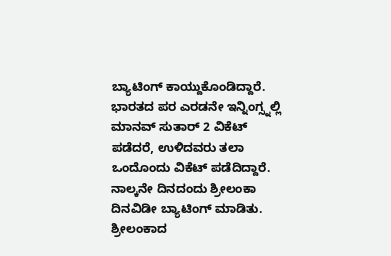ಬ್ಯಾಟಿಂಗ್ ಕಾಯ್ದುಕೊಂಡಿದ್ದಾರೆ. ಭಾರತದ ಪರ ಎರಡನೇ ಇನ್ನಿಂಗ್ಸ್ನಲ್ಲಿ ಮಾನವ್ ಸುತಾರ್ 2 ವಿಕೆಟ್ ಪಡೆದರೆ, ಉಳಿದವರು ತಲಾ ಒಂದೊಂದು ವಿಕೆಟ್ ಪಡೆದಿದ್ದಾರೆ.
ನಾಲ್ಕನೇ ದಿನದಂದು ಶ್ರೀಲಂಕಾ ದಿನವಿಡೀ ಬ್ಯಾಟಿಂಗ್ ಮಾಡಿತು. ಶ್ರೀಲಂಕಾದ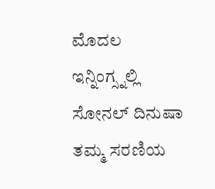ಮೊದಲ ಇನ್ನಿಂಗ್ಸ್ನಲ್ಲಿ ಸೋನಲ್ ದಿನುಷಾ ತಮ್ಮ ಸರಣಿಯ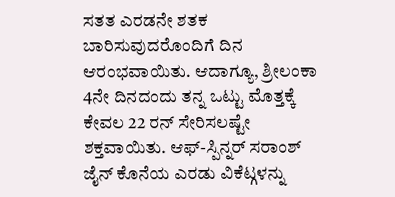ಸತತ ಎರಡನೇ ಶತಕ ಬಾರಿಸುವುದರೊಂದಿಗೆ ದಿನ ಆರಂಭವಾಯಿತು. ಆದಾಗ್ಯೂ, ಶ್ರೀಲಂಕಾ 4ನೇ ದಿನದಂದು ತನ್ನ ಒಟ್ಟು ಮೊತ್ತಕ್ಕೆ ಕೇವಲ 22 ರನ್ ಸೇರಿಸಲಷ್ಟೇ ಶಕ್ತವಾಯಿತು. ಆಫ್-ಸ್ಪಿನ್ನರ್ ಸರಾಂಶ್ ಜೈನ್ ಕೊನೆಯ ಎರಡು ವಿಕೆಟ್ಗಳನ್ನು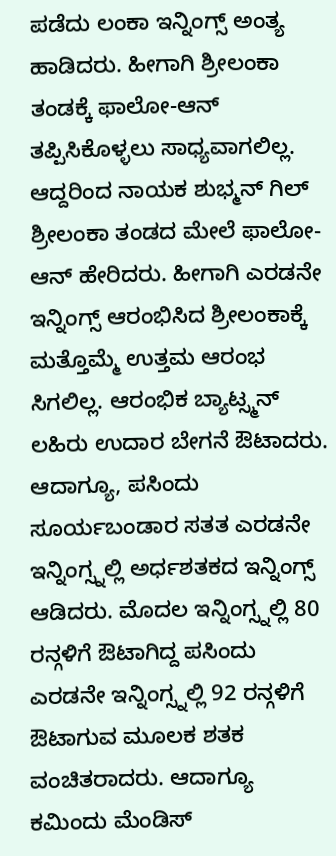ಪಡೆದು ಲಂಕಾ ಇನ್ನಿಂಗ್ಸ್ ಅಂತ್ಯ ಹಾಡಿದರು. ಹೀಗಾಗಿ ಶ್ರೀಲಂಕಾ ತಂಡಕ್ಕೆ ಫಾಲೋ-ಆನ್ ತಪ್ಪಿಸಿಕೊಳ್ಳಲು ಸಾಧ್ಯವಾಗಲಿಲ್ಲ.
ಆದ್ದರಿಂದ ನಾಯಕ ಶುಭ್ಮನ್ ಗಿಲ್ ಶ್ರೀಲಂಕಾ ತಂಡದ ಮೇಲೆ ಫಾಲೋ-ಆನ್ ಹೇರಿದರು. ಹೀಗಾಗಿ ಎರಡನೇ ಇನ್ನಿಂಗ್ಸ್ ಆರಂಭಿಸಿದ ಶ್ರೀಲಂಕಾಕ್ಕೆ ಮತ್ತೊಮ್ಮೆ ಉತ್ತಮ ಆರಂಭ ಸಿಗಲಿಲ್ಲ. ಆರಂಭಿಕ ಬ್ಯಾಟ್ಸ್ಮನ್ ಲಹಿರು ಉದಾರ ಬೇಗನೆ ಔಟಾದರು. ಆದಾಗ್ಯೂ, ಪಸಿಂದು ಸೂರ್ಯಬಂಡಾರ ಸತತ ಎರಡನೇ ಇನ್ನಿಂಗ್ಸ್ನಲ್ಲಿ ಅರ್ಧಶತಕದ ಇನ್ನಿಂಗ್ಸ್ ಆಡಿದರು. ಮೊದಲ ಇನ್ನಿಂಗ್ಸ್ನಲ್ಲಿ 80 ರನ್ಗಳಿಗೆ ಔಟಾಗಿದ್ದ ಪಸಿಂದು ಎರಡನೇ ಇನ್ನಿಂಗ್ಸ್ನಲ್ಲಿ 92 ರನ್ಗಳಿಗೆ ಔಟಾಗುವ ಮೂಲಕ ಶತಕ ವಂಚಿತರಾದರು. ಆದಾಗ್ಯೂ ಕಮಿಂದು ಮೆಂಡಿಸ್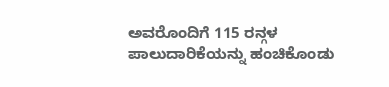ಅವರೊಂದಿಗೆ 115 ರನ್ಗಳ ಪಾಲುದಾರಿಕೆಯನ್ನು ಹಂಚಿಕೊಂಡು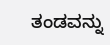ತಂಡವನ್ನು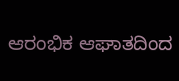ಆರಂಭಿಕ ಆಘಾತದಿಂದ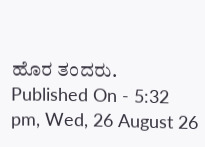ಹೊರ ತಂದರು.
Published On - 5:32 pm, Wed, 26 August 26